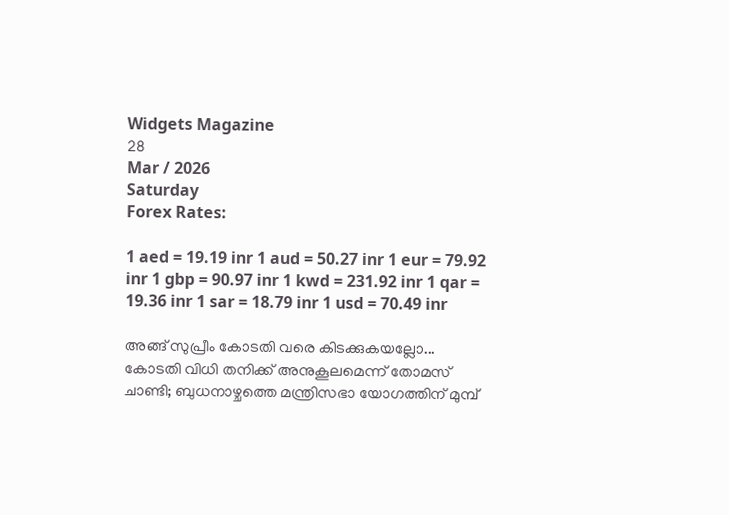Widgets Magazine
28
Mar / 2026
Saturday
Forex Rates:

1 aed = 19.19 inr 1 aud = 50.27 inr 1 eur = 79.92 inr 1 gbp = 90.97 inr 1 kwd = 231.92 inr 1 qar = 19.36 inr 1 sar = 18.79 inr 1 usd = 70.49 inr

അങ്ങ് സുപ്രീം കോടതി വരെ കിടക്കുകയല്ലോ... കോടതി വിധി തനിക്ക് അനുകൂലമെന്ന് തോമസ് ചാണ്ടി; ബുധനാഴ്ചത്തെ മന്ത്രിസഭാ യോഗത്തിന് മുമ്പ്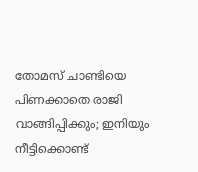തോമസ് ചാണ്ടിയെ പിണക്കാതെ രാജി വാങ്ങിപ്പിക്കും; ഇനിയും നീട്ടിക്കൊണ്ട്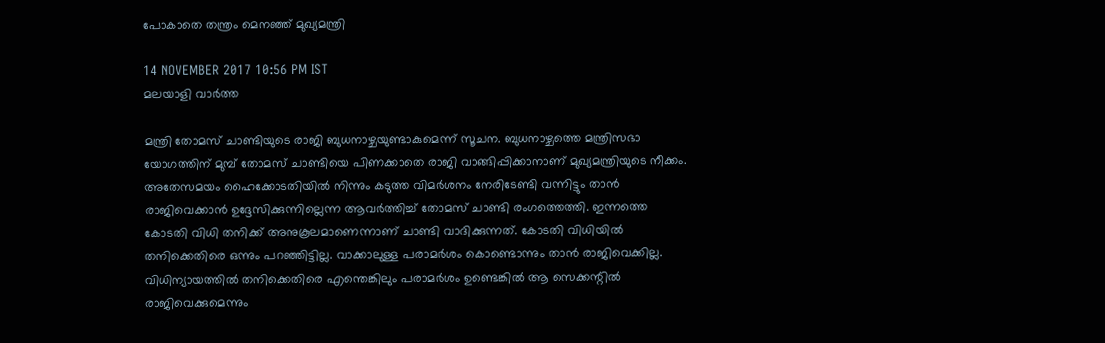പോകാതെ തന്ത്രം മെനഞ്ഞ് മുഖ്യമന്ത്രി

14 NOVEMBER 2017 10:56 PM IST
മലയാളി വാര്‍ത്ത

മന്ത്രി തോമസ് ചാണ്ടിയുടെ രാജി ബുധനാഴ്ചയുണ്ടാകുമെന്ന് സൂചന. ബുധനാഴ്ചത്തെ മന്ത്രിസഭാ യോഗത്തിന് മുമ്പ് തോമസ് ചാണ്ടിയെ പിണക്കാതെ രാജി വാങ്ങിപ്പിക്കാനാണ് മുഖ്യമന്ത്രിയുടെ നീക്കം. അതേസമയം ഹൈക്കോടതിയില്‍ നിന്നും കടുത്ത വിമര്‍ശനം നേരിടേണ്ടി വന്നിട്ടും താന്‍ രാജിവെക്കാന്‍ ഉദ്ദേസിക്കുന്നില്ലെന്ന ആവര്‍ത്തിച്ച് തോമസ് ചാണ്ടി രംഗത്തെത്തി. ഇന്നത്തെ കോടതി വിധി തനിക്ക് അനുകൂലമാണെന്നാണ് ചാണ്ടി വാദിക്കുന്നത്. കോടതി വിധിയില്‍ തനിക്കെതിരെ ഒന്നും പറഞ്ഞിട്ടില്ല. വാക്കാലുള്ള പരാമര്‍ശം കൊണ്ടൊന്നും താന്‍ രാജിവെക്കില്ല. വിധിന്യായത്തില്‍ തനിക്കെതിരെ എന്തെങ്കിലും പരാമര്‍ശം ഉണ്ടെങ്കില്‍ ആ സെക്കന്റില്‍ രാജിവെക്കുമെന്നും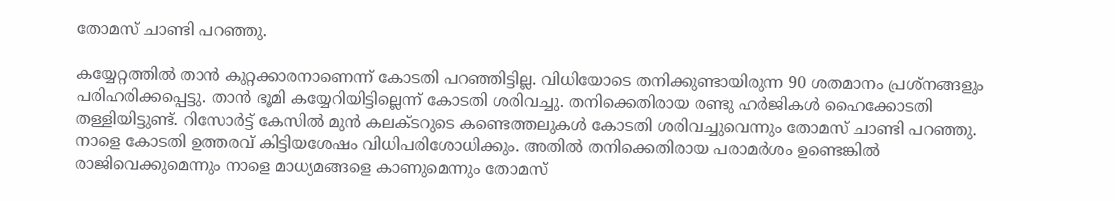തോമസ് ചാണ്ടി പറഞ്ഞു.

കയ്യേറ്റത്തില്‍ താന്‍ കുറ്റക്കാരനാണെന്ന് കോടതി പറഞ്ഞിട്ടില്ല. വിധിയോടെ തനിക്കുണ്ടായിരുന്ന 90 ശതമാനം പ്രശ്‌നങ്ങളും പരിഹരിക്കപ്പെട്ടു. താന്‍ ഭൂമി കയ്യേറിയിട്ടില്ലെന്ന് കോടതി ശരിവച്ചു. തനിക്കെതിരായ രണ്ടു ഹര്‍ജികള്‍ ഹൈക്കോടതി തള്ളിയിട്ടുണ്ട്. റിസോര്‍ട്ട് കേസില്‍ മുന്‍ കലക്ടറുടെ കണ്ടെത്തലുകള്‍ കോടതി ശരിവച്ചുവെന്നും തോമസ് ചാണ്ടി പറഞ്ഞു. നാളെ കോടതി ഉത്തരവ് കിട്ടിയശേഷം വിധിപരിശോധിക്കും. അതില്‍ തനിക്കെതിരായ പരാമര്‍ശം ഉണ്ടെങ്കില്‍ രാജിവെക്കുമെന്നും നാളെ മാധ്യമങ്ങളെ കാണുമെന്നും തോമസ്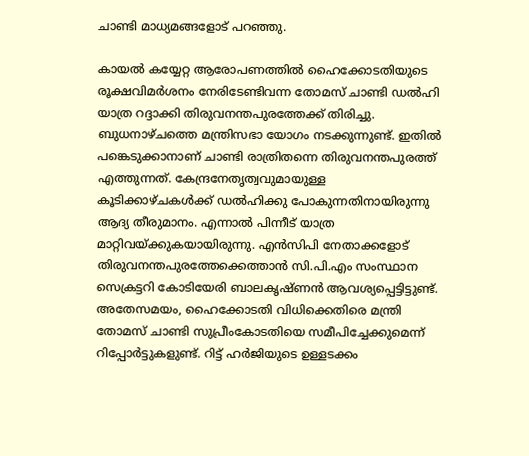ചാണ്ടി മാധ്യമങ്ങളോട് പറഞ്ഞു.

കായല്‍ കയ്യേറ്റ ആരോപണത്തില്‍ ഹൈക്കോടതിയുടെ രൂക്ഷവിമര്‍ശനം നേരിടേണ്ടിവന്ന തോമസ് ചാണ്ടി ഡല്‍ഹി യാത്ര റദ്ദാക്കി തിരുവനന്തപുരത്തേക്ക് തിരിച്ചു. ബുധനാഴ്ചത്തെ മന്ത്രിസഭാ യോഗം നടക്കുന്നുണ്ട്. ഇതില്‍ പങ്കെടുക്കാനാണ് ചാണ്ടി രാത്രിതന്നെ തിരുവനന്തപുരത്ത് എത്തുന്നത്. കേന്ദ്രനേതൃത്വവുമായുള്ള കൂടിക്കാഴ്ചകള്‍ക്ക് ഡല്‍ഹിക്കു പോകുന്നതിനായിരുന്നു ആദ്യ തീരുമാനം. എന്നാല്‍ പിന്നീട് യാത്ര മാറ്റിവയ്ക്കുകയായിരുന്നു. എന്‍സിപി നേതാക്കളോട് തിരുവനന്തപുരത്തേക്കെത്താന്‍ സി.പി.എം സംസ്ഥാന സെക്രട്ടറി കോടിയേരി ബാലകൃഷ്ണന്‍ ആവശ്യപ്പെട്ടിട്ടുണ്ട്.
അതേസമയം, ഹൈക്കോടതി വിധിക്കെതിരെ മന്ത്രി തോമസ് ചാണ്ടി സുപ്രീംകോടതിയെ സമീപിച്ചേക്കുമെന്ന് റിപ്പോര്‍ട്ടുകളുണ്ട്. റിട്ട് ഹര്‍ജിയുടെ ഉള്ളടക്കം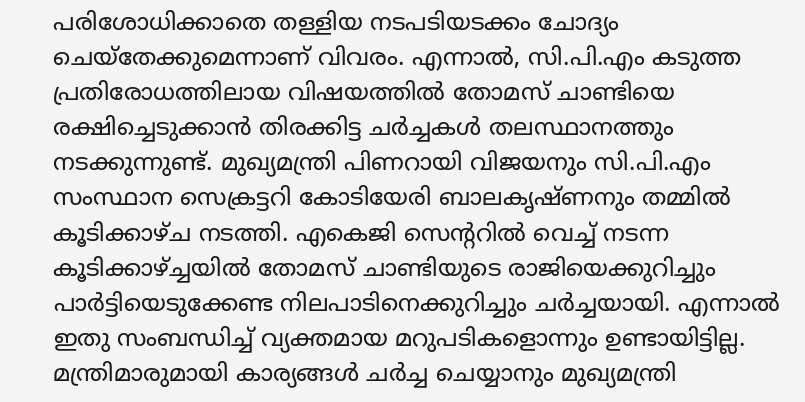പരിശോധിക്കാതെ തള്ളിയ നടപടിയടക്കം ചോദ്യം ചെയ്‌തേക്കുമെന്നാണ് വിവരം. എന്നാല്‍, സി.പി.എം കടുത്ത പ്രതിരോധത്തിലായ വിഷയത്തില്‍ തോമസ് ചാണ്ടിയെ രക്ഷിച്ചെടുക്കാന്‍ തിരക്കിട്ട ചര്‍ച്ചകള്‍ തലസ്ഥാനത്തും നടക്കുന്നുണ്ട്. മുഖ്യമന്ത്രി പിണറായി വിജയനും സി.പി.എം സംസ്ഥാന സെക്രട്ടറി കോടിയേരി ബാലകൃഷ്ണനും തമ്മില്‍ കൂടിക്കാഴ്ച നടത്തി. എകെജി സെന്ററില്‍ വെച്ച് നടന്ന കൂടിക്കാഴ്ച്ചയില്‍ തോമസ് ചാണ്ടിയുടെ രാജിയെക്കുറിച്ചും പാര്‍ട്ടിയെടുക്കേണ്ട നിലപാടിനെക്കുറിച്ചും ചര്‍ച്ചയായി. എന്നാല്‍ ഇതു സംബന്ധിച്ച് വ്യക്തമായ മറുപടികളൊന്നും ഉണ്ടായിട്ടില്ല. മന്ത്രിമാരുമായി കാര്യങ്ങള്‍ ചര്‍ച്ച ചെയ്യാനും മുഖ്യമന്ത്രി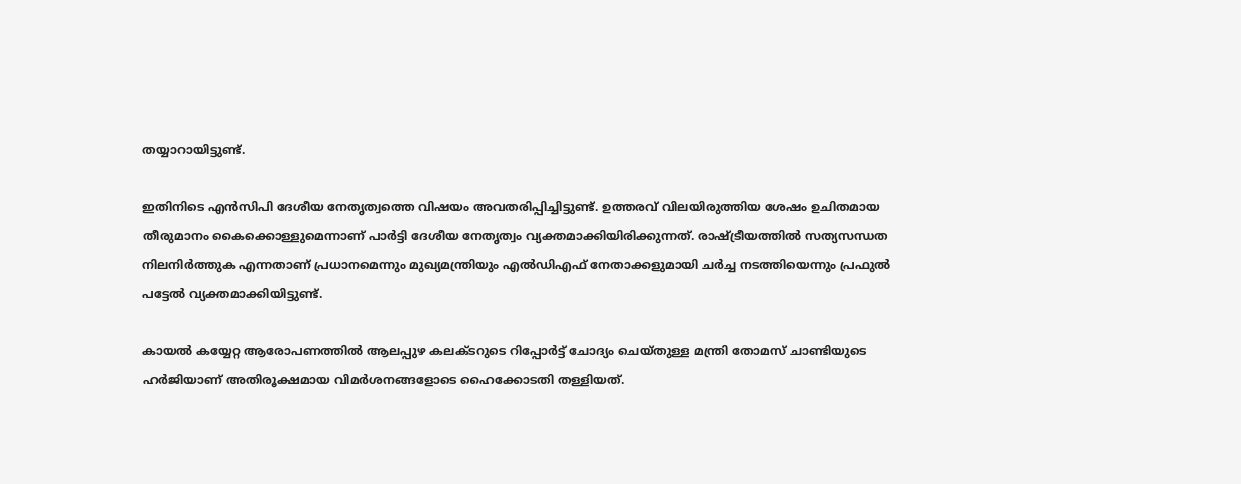തയ്യാറായിട്ടുണ്ട്.

ഇതിനിടെ എന്‍സിപി ദേശീയ നേതൃത്വത്തെ വിഷയം അവതരിപ്പിച്ചിട്ടുണ്ട്. ഉത്തരവ് വിലയിരുത്തിയ ശേഷം ഉചിതമായ തീരുമാനം കൈക്കൊള്ളുമെന്നാണ് പാര്‍ട്ടി ദേശീയ നേതൃത്വം വ്യക്തമാക്കിയിരിക്കുന്നത്. രാഷ്ട്രീയത്തില്‍ സത്യസന്ധത നിലനിര്‍ത്തുക എന്നതാണ് പ്രധാനമെന്നും മുഖ്യമന്ത്രിയും എല്‍ഡിഎഫ് നേതാക്കളുമായി ചര്‍ച്ച നടത്തിയെന്നും പ്രഫുല്‍ പട്ടേല്‍ വ്യക്തമാക്കിയിട്ടുണ്ട്.

കായല്‍ കയ്യേറ്റ ആരോപണത്തില്‍ ആലപ്പുഴ കലക്ടറുടെ റിപ്പോര്‍ട്ട് ചോദ്യം ചെയ്തുള്ള മന്ത്രി തോമസ് ചാണ്ടിയുടെ ഹര്‍ജിയാണ് അതിരൂക്ഷമായ വിമര്‍ശനങ്ങളോടെ ഹൈക്കോടതി തള്ളിയത്.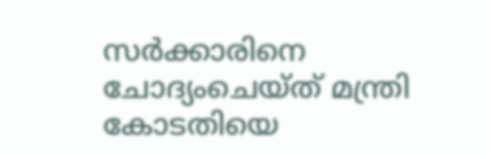സര്‍ക്കാരിനെ ചോദ്യംചെയ്ത് മന്ത്രി കോടതിയെ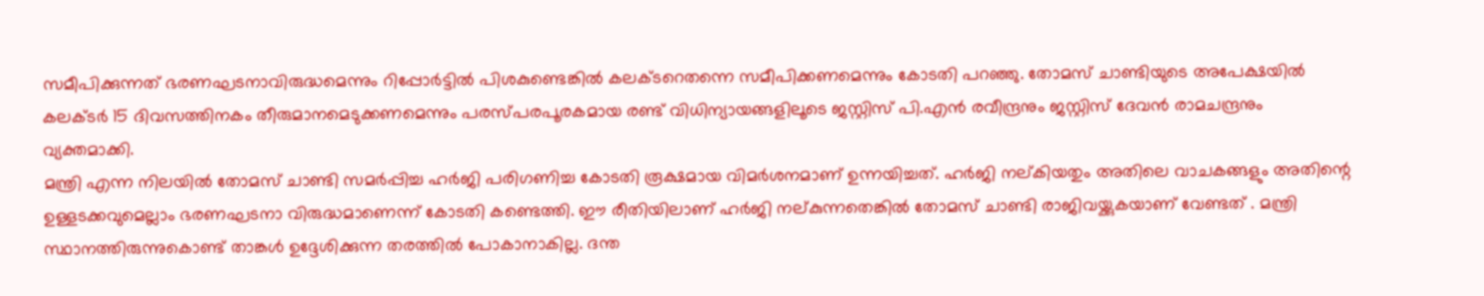സമീപിക്കുന്നത് ഭരണഘടനാവിരുദ്ധമെന്നും റിപ്പോര്‍ട്ടില്‍ പിശകുണ്ടെങ്കില്‍ കലക്ടറെതന്നെ സമീപിക്കണമെന്നും കോടതി പറഞ്ഞു. തോമസ് ചാണ്ടിയുടെ അപേക്ഷയില്‍ കലക്ടര്‍ 15 ദിവസത്തിനകം തീരുമാനമെടുക്കണമെന്നും പരസ്പരപൂരകമായ രണ്ട് വിധിന്യായങ്ങളിലൂടെ ജസ്റ്റിസ് പി.എന്‍ രവീന്ദ്രനും ജസ്റ്റിസ് ദേവന്‍ രാമചന്ദ്രനും വ്യക്തമാക്കി.
മന്ത്രി എന്ന നിലയില്‍ തോമസ് ചാണ്ടി സമര്‍പ്പിച്ച ഹര്‍ജി പരിഗണിച്ച കോടതി രൂക്ഷമായ വിമര്‍ശനമാണ് ഉന്നയിച്ചത്. ഹര്‍ജി നല്കിയതും അതിലെ വാചകങ്ങളും അതിന്റെ ഉള്ളടക്കവുമെല്ലാം ഭരണഘടനാ വിരുദ്ധമാണെന്ന് കോടതി കണ്ടെത്തി. ഈ രീതിയിലാണ് ഹര്‍ജി നല്കുന്നതെങ്കില്‍ തോമസ് ചാണ്ടി രാജിവയ്ക്കുകയാണ് വേണ്ടത് . മന്ത്രി സ്ഥാനത്തിരുന്നുകൊണ്ട് താങ്കള്‍ ഉദ്ദേശിക്കുന്ന തരത്തില്‍ പോകാനാകില്ല. ദന്ത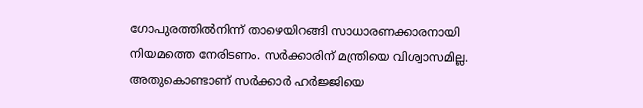ഗോപുരത്തില്‍നിന്ന് താഴെയിറങ്ങി സാധാരണക്കാരനായി നിയമത്തെ നേരിടണം. സര്‍ക്കാരിന് മന്ത്രിയെ വിശ്വാസമില്ല. അതുകൊണ്ടാണ് സര്‍ക്കാര്‍ ഹര്‍ജ്ജിയെ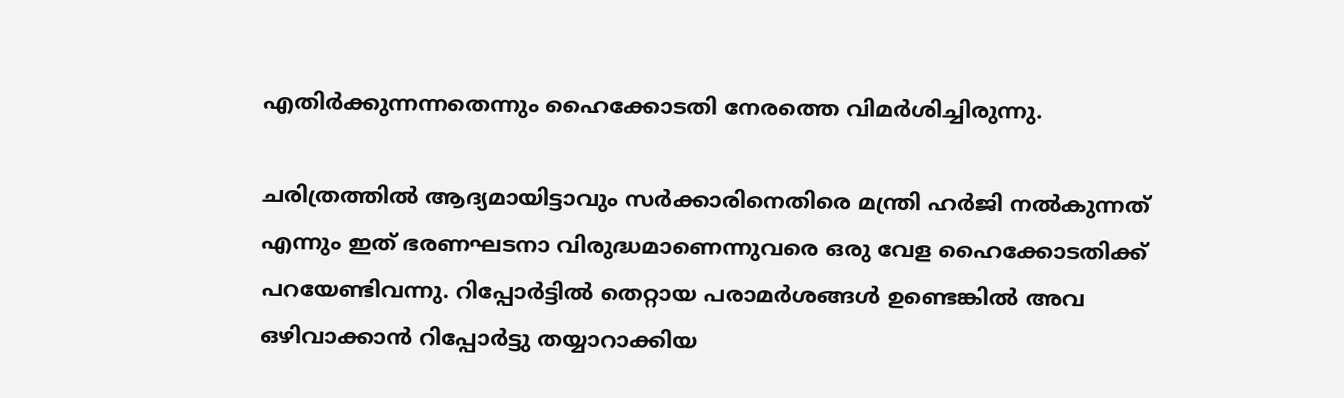എതിര്‍ക്കുന്നന്നതെന്നും ഹൈക്കോടതി നേരത്തെ വിമര്‍ശിച്ചിരുന്നു.

ചരിത്രത്തില്‍ ആദ്യമായിട്ടാവും സര്‍ക്കാരിനെതിരെ മന്ത്രി ഹര്‍ജി നല്‍കുന്നത് എന്നും ഇത് ഭരണഘടനാ വിരുദ്ധമാണെന്നുവരെ ഒരു വേള ഹൈക്കോടതിക്ക് പറയേണ്ടിവന്നു. റിപ്പോര്‍ട്ടില്‍ തെറ്റായ പരാമര്‍ശങ്ങള്‍ ഉണ്ടെങ്കില്‍ അവ ഒഴിവാക്കാന്‍ റിപ്പോര്‍ട്ടു തയ്യാറാക്കിയ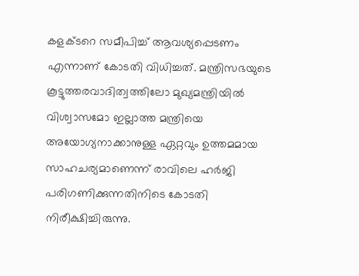കളക്ടറെ സമീപിച്ച് ആവശ്യപ്പെടണം എന്നാണ് കോടതി വിധിച്ചത്. മന്ത്രിസഭയുടെ കൂട്ടുത്തരവാദിത്വത്തിലോ മുഖ്യമന്ത്രിയില്‍ വിശ്വാസമോ ഇല്ലാത്ത മന്ത്രിയെ അയോഗ്യനാക്കാനുള്ള ഏറ്റവും ഉത്തമമായ സാഹചര്യമാണെന്ന് രാവിലെ ഹര്‍ജി പരിഗണിക്കുന്നതിനിടെ കോടതി നിരീക്ഷിച്ചിരുന്നു.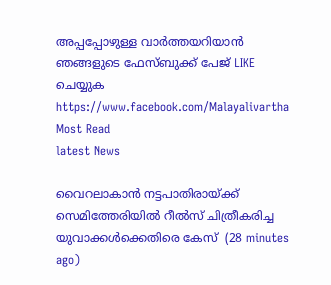അപ്പപ്പോഴുള്ള വാര്‍ത്തയറിയാന്‍ ഞങ്ങളുടെ ഫേസ്‌ബുക്ക്‌ പേജ് LIKE ചെയ്യുക
https://www.facebook.com/Malayalivartha
Most Read
latest News

വൈറലാകാന്‍ നട്ടപാതിരായ്ക്ക് സെമിത്തേരിയില്‍ റീല്‍സ് ചിത്രീകരിച്ച യുവാക്കള്‍ക്കെതിരെ കേസ്  (28 minutes ago)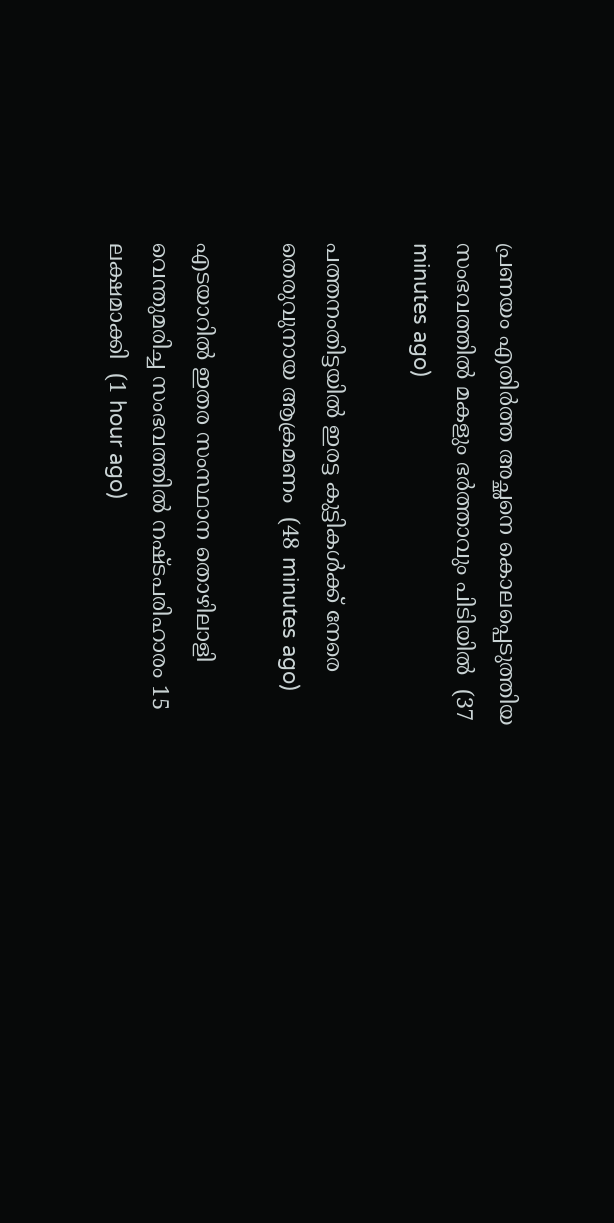പ്രണയം എതിര്‍ത്ത അച്ഛനെ കൊലപ്പെടുത്തിയ സംഭവത്തില്‍ മകളും ഭര്‍ത്താവും പിടിയില്‍  (37 minutes ago)

പത്തനംതിട്ടയില്‍ ഇരട്ട കുട്ടികള്‍ക്ക് നേരെ തെരുവുനായ ആക്രമണം  (48 minutes ago)

എടയാറില്‍ ഇതര സംസ്ഥാന തൊഴിലാളി വെന്തുമരിച്ച സംഭവത്തില്‍ നഷ്ടപരിഹാരം 15 ലക്ഷമാക്കി  (1 hour ago)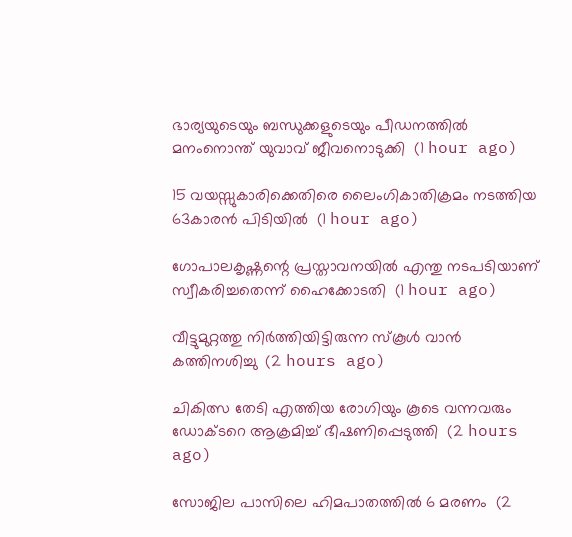ഭാര്യയുടെയും ബന്ധുക്കളുടെയും പീഡനത്തില്‍ മനംനൊന്ത് യുവാവ് ജീവനൊടുക്കി  (1 hour ago)

15 വയസ്സുകാരിക്കെതിരെ ലൈംഗികാതിക്രമം നടത്തിയ 63കാരന്‍ പിടിയില്‍  (1 hour ago)

ഗോപാലകൃഷ്ണന്റെ പ്രസ്താവനയില്‍ എന്തു നടപടിയാണ് സ്വീകരിച്ചതെന്ന് ഹൈക്കോടതി  (1 hour ago)

വീട്ടുമുറ്റത്തു നിര്‍ത്തിയിട്ടിരുന്ന സ്‌കൂള്‍ വാന്‍ കത്തിനശിച്ചു  (2 hours ago)

ചികിത്സ തേടി എത്തിയ രോഗിയും കൂടെ വന്നവരും ഡോക്ടറെ ആക്രമിച്ച് ഭീഷണിപ്പെടുത്തി  (2 hours ago)

സോജില പാസിലെ ഹിമപാതത്തില്‍ 6 മരണം  (2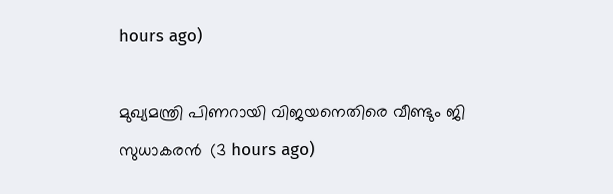hours ago)

മുഖ്യമന്ത്രി പിണറായി വിജയനെതിരെ വീണ്ടും ജി സുധാകരന്‍  (3 hours ago)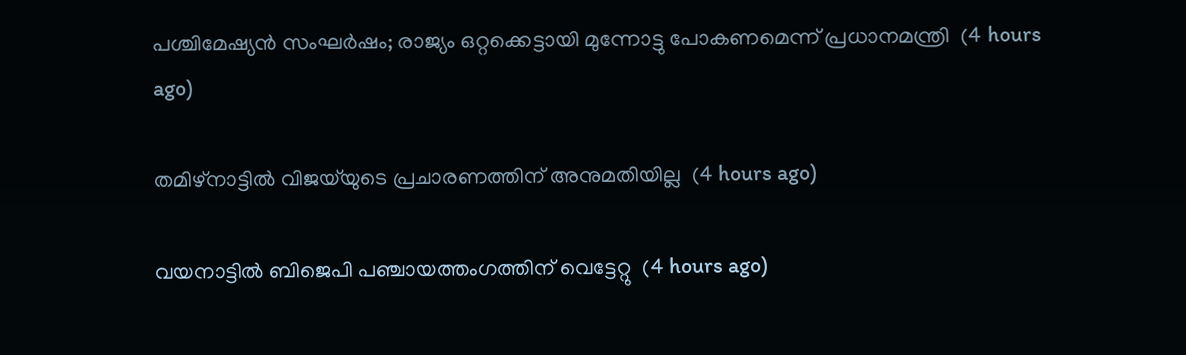പശ്ചിമേഷ്യന്‍ സംഘര്‍ഷം; രാജ്യം ഒറ്റക്കെട്ടായി മുന്നോട്ടു പോകണമെന്ന് പ്രധാനമന്ത്രി  (4 hours ago)

തമിഴ്‌നാട്ടില്‍ വിജയ്‌യുടെ പ്രചാരണത്തിന് അനുമതിയില്ല  (4 hours ago)

വയനാട്ടില്‍ ബിജെപി പഞ്ചായത്തംഗത്തിന് വെട്ടേറ്റു  (4 hours ago)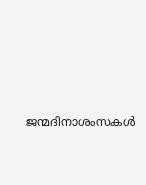ജന്മദിനാശംസകള്‍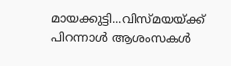മായക്കുട്ടി...വിസ്മയയ്ക്ക് പിറന്നാള്‍ ആശംസകള്‍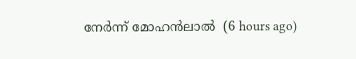നേര്‍ന്ന് മോഹന്‍ലാല്‍  (6 hours ago)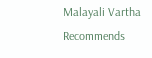Malayali Vartha Recommends